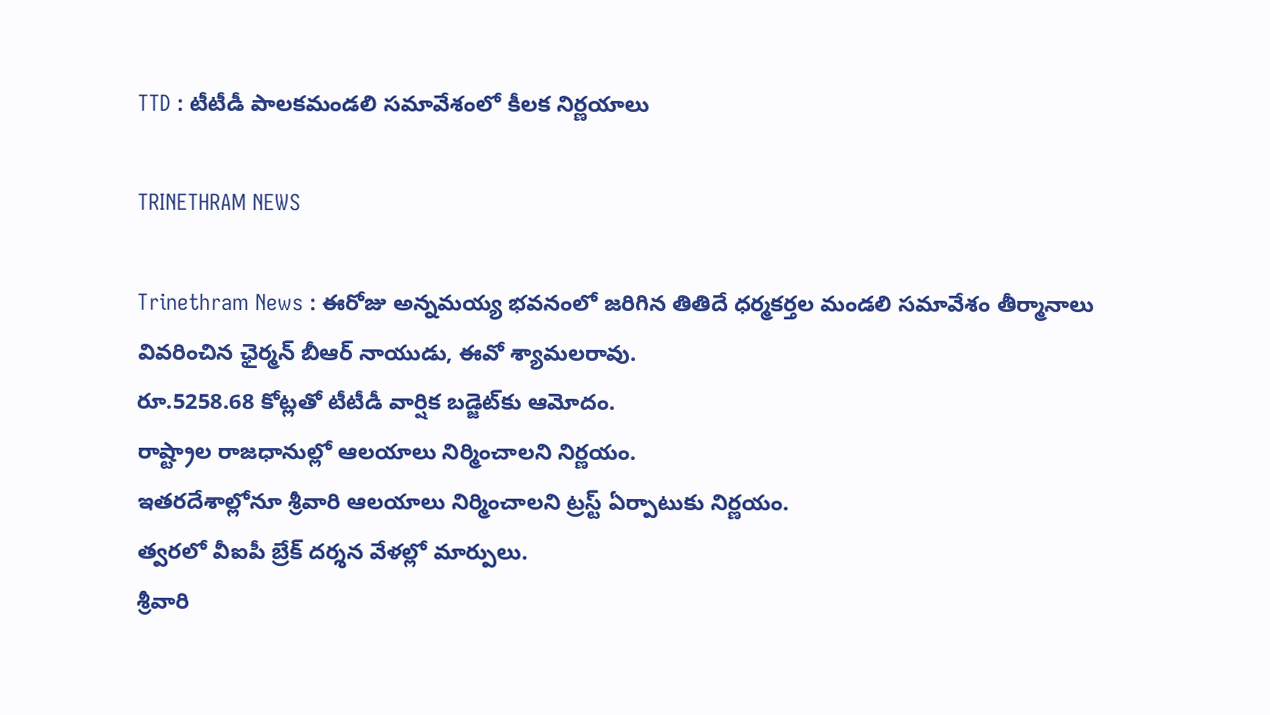TTD : టీటీడీ పాలకమండలి సమావేశంలో కీలక నిర్ణయాలు

TRINETHRAM NEWS

Trinethram News : ఈరోజు అన్నమయ్య భవనంలో జరిగిన తితిదే ధర్మకర్తల మండలి సమావేశం తీర్మానాలు వివరించిన ఛైర్మన్ బీఆర్ నాయుడు, ఈవో శ్యామలరావు.
రూ.5258.68 కోట్లతో టీటీడీ వార్షిక బడ్జెట్‌కు ఆమోదం.
రాష్ట్రాల రాజధానుల్లో ఆలయాలు నిర్మించాలని నిర్ణయం.
ఇతరదేశాల్లోనూ శ్రీవారి ఆలయాలు నిర్మించాలని ట్రస్ట్ ఏర్పాటుకు నిర్ణయం.
త్వరలో వీఐపీ బ్రేక్‌ దర్శన వేళల్లో మార్పులు.
శ్రీవారి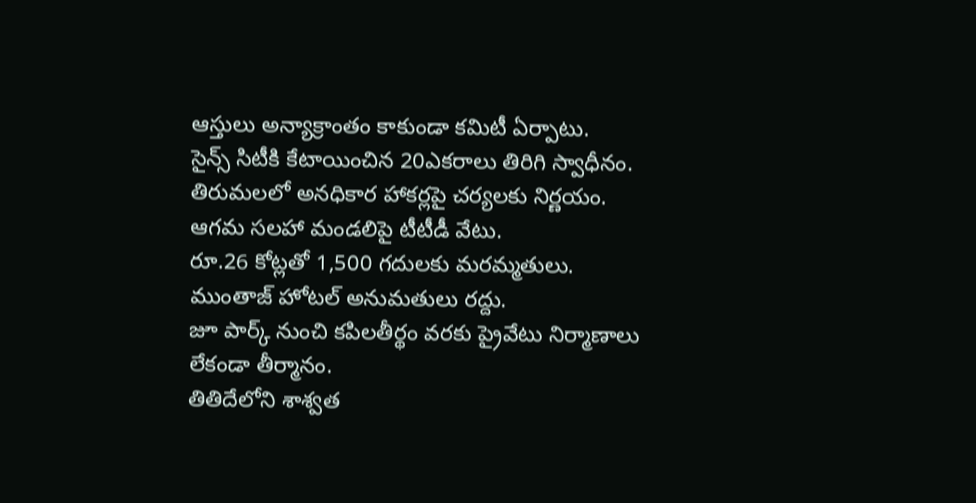ఆస్తులు అన్యాక్రాంతం కాకుండా కమిటీ ఏర్పాటు.
సైన్స్‌ సిటీకి కేటాయించిన 20ఎకరాలు తిరిగి స్వాధీనం.
తిరుమలలో అనధికార హాకర్లపై చర్యలకు నిర్ణయం.
ఆగమ సలహా మండలిపై టీటీడీ వేటు.
రూ.26 కోట్లతో 1,500 గదులకు మరమ్మతులు.
ముంతాజ్‌ హోటల్‌ అనుమతులు రద్దు.
జూ పార్క్ నుంచి కపిలతీర్థం వరకు ప్రైవేటు నిర్మాణాలు లేకండా తీర్మానం.
తితిదేలోని శాశ్వత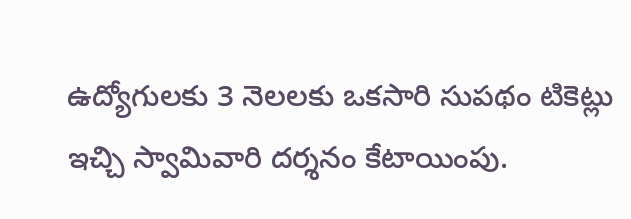ఉద్యోగులకు 3 నెలలకు ఒకసారి సుపథం టికెట్లు ఇచ్చి స్వామివారి దర్శనం కేటాయింపు.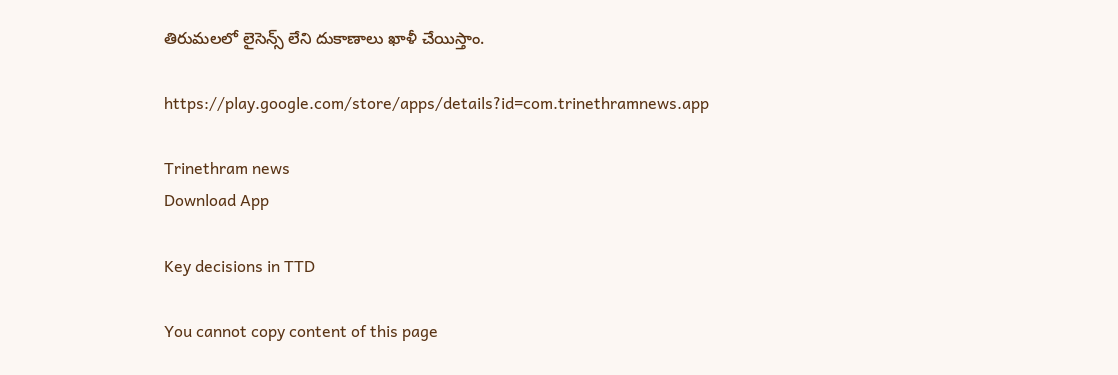తిరుమలలో లైసెన్స్ లేని దుకాణాలు ఖాళీ చేయిస్తాం.

https://play.google.com/store/apps/details?id=com.trinethramnews.app

Trinethram news
Download App

Key decisions in TTD

You cannot copy content of this page